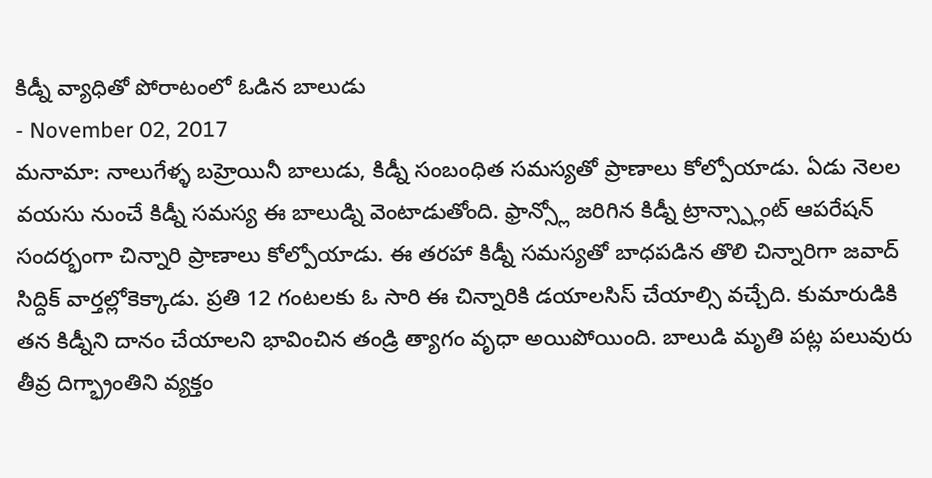కిడ్నీ వ్యాధితో పోరాటంలో ఓడిన బాలుడు
- November 02, 2017
మనామా: నాలుగేళ్ళ బహ్రెయినీ బాలుడు, కిడ్నీ సంబంధిత సమస్యతో ప్రాణాలు కోల్పోయాడు. ఏడు నెలల వయసు నుంచే కిడ్నీ సమస్య ఈ బాలుడ్ని వెంటాడుతోంది. ఫ్రాన్స్లో జరిగిన కిడ్నీ ట్రాన్స్ప్లాంట్ ఆపరేషన్ సందర్భంగా చిన్నారి ప్రాణాలు కోల్పోయాడు. ఈ తరహా కిడ్నీ సమస్యతో బాధపడిన తొలి చిన్నారిగా జవాద్ సిద్దిక్ వార్తల్లోకెక్కాడు. ప్రతి 12 గంటలకు ఓ సారి ఈ చిన్నారికి డయాలసిస్ చేయాల్సి వచ్చేది. కుమారుడికి తన కిడ్నీని దానం చేయాలని భావించిన తండ్రి త్యాగం వృధా అయిపోయింది. బాలుడి మృతి పట్ల పలువురు తీవ్ర దిగ్భ్రాంతిని వ్యక్తం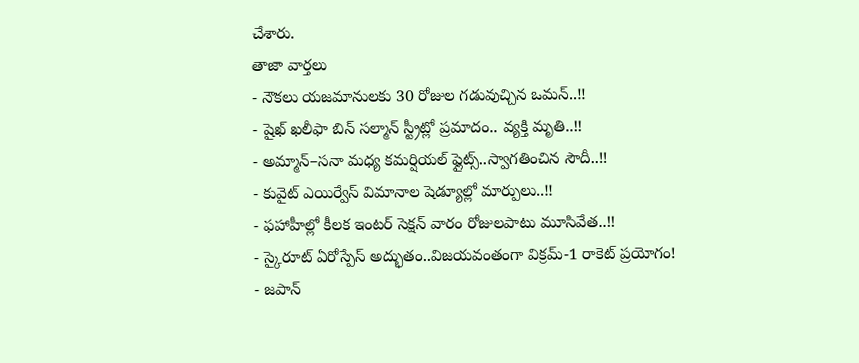చేశారు.
తాజా వార్తలు
- నౌకలు యజమానులకు 30 రోజుల గడువుచ్చిన ఒమన్..!!
- షైఖ్ ఖలీఫా బిన్ సల్మాన్ స్ట్రీట్లో ప్రమాదం.. వ్యక్తి మృతి..!!
- అమ్మాన్–సనా మధ్య కమర్షియల్ ఫ్లైట్స్..స్వాగతించిన సౌదీ..!!
- కువైట్ ఎయిర్వేస్ విమానాల షెడ్యూల్లో మార్పులు..!!
- ఫహాహీల్లో కీలక ఇంటర్ సెక్షన్ వారం రోజులపాటు మూసివేత..!!
- స్కైరూట్ ఏరోస్పేస్ అద్భుతం..విజయవంతంగా విక్రమ్-1 రాకెట్ ప్రయోగం!
- జపాన్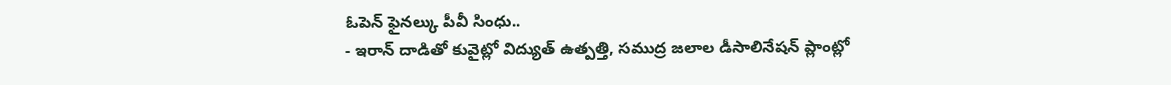ఓపెన్ ఫైనల్కు పీవీ సింధు..
- ఇరాన్ దాడితో కువైట్లో విద్యుత్ ఉత్పత్తి, సముద్ర జలాల డీసాలినేషన్ ప్లాంట్లో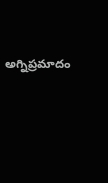అగ్నిప్రమాదం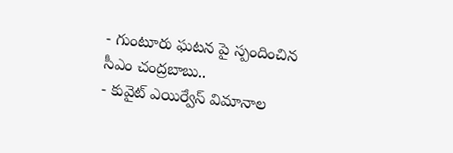- గుంటూరు ఘటన పై స్పందించిన సీఎం చంద్రబాబు..
- కువైట్ ఎయిర్వేస్ విమానాల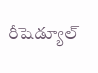రీషెడ్యూల్